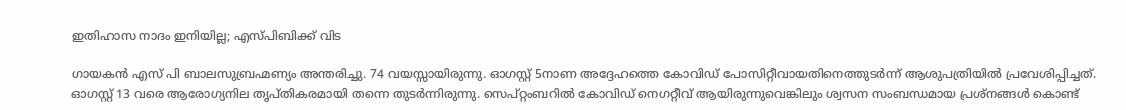ഇതിഹാസ നാദം ഇനിയില്ല; എസ്പിബിക്ക് വിട

ഗായകന്‍ എസ് പി ബാലസുബ്രഹ്മണ്യം അന്തരിച്ചു. 74 വയസ്സായിരുന്നു. ഓഗസ്റ്റ് 5നാണ അദ്ദേഹത്തെ കോവിഡ് പോസിറ്റീവായതിനെത്തുടര്‍ന്ന് ആശുപത്രിയില്‍ പ്രവേശിപ്പിച്ചത്. ഓഗസ്റ്റ് 13 വരെ ആരോഗ്യനില തൃപ്തികരമായി തന്നെ തുടര്‍ന്നിരുന്നു. സെപ്റ്റംബറില്‍ കോവിഡ് നെഗറ്റീവ് ആയിരുന്നുവെങ്കിലും ശ്വസന സംബന്ധമായ പ്രശ്‌നങ്ങള്‍ കൊണ്ട്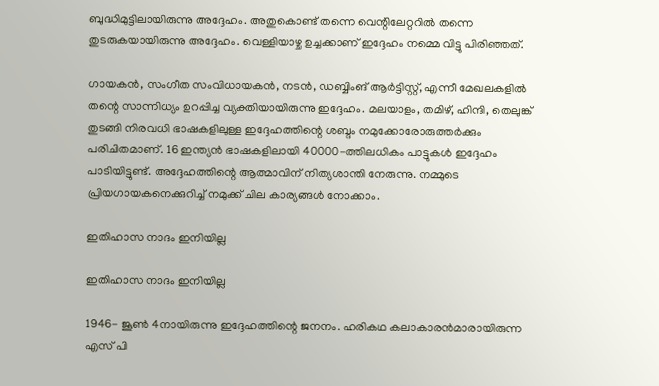ബുദ്ധിമുട്ടിലായിരുന്നു അദ്ദേഹം. അതുകൊണ്ട് തന്നെ വെന്റിലേറ്ററില്‍ തന്നെ തുടരുകയായിരുന്നു അദ്ദേഹം. വെള്ളിയാഴ്ച ഉച്ചക്കാണ് ഇദ്ദേഹം നമ്മെ വിട്ടു പിരിഞ്ഞത്.

ഗായകന്‍, സംഗീത സംവിധായകന്‍, നടന്‍, ഡബ്ബിംങ് ആര്‍ട്ടിസ്റ്റ്, എന്നീ മേഖലകളില്‍ തന്റെ സാന്നിധ്യം ഉറപ്പിച്ച വ്യക്തിയായിരുന്നു ഇദ്ദേഹം. മലയാളം, തമിഴ്, ഹിന്ദി, തെലുങ്ക് തുടങ്ങി നിരവധി ഭാഷകളിലുള്ള ഇദ്ദേഹത്തിന്റെ ശബ്ദം നമുക്കോരോരുത്തര്‍ക്കും പരിചിതമാണ്. 16 ഇന്ത്യന്‍ ഭാഷകളിലായി 40000-ത്തിലധികം പാട്ടുകള്‍ ഇദ്ദേഹം പാടിയിട്ടുണ്ട്. അദ്ദേഹത്തിന്റെ ആത്മാവിന് നിത്യശാന്തി നേരുന്നു. നമ്മുടെ പ്രിയഗായകനെക്കുറിച്ച് നമുക്ക് ചില കാര്യങ്ങള്‍ നോക്കാം.

ഇതിഹാസ നാദം ഇനിയില്ല

ഇതിഹാസ നാദം ഇനിയില്ല

1946- ജൂണ്‍ 4നായിരുന്നു ഇദ്ദേഹത്തിന്റെ ജനനം. ഹരികഥ കലാകാരന്‍മാരായിരുന്ന എസ് പി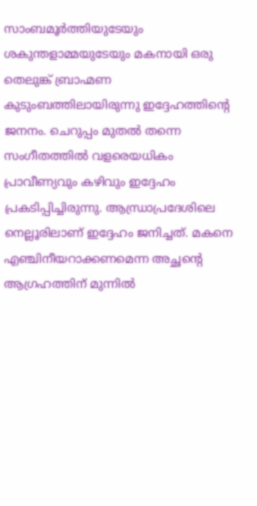സാംബമൂര്‍ത്തിയുടേയും ശകുന്തളാമ്മയുടേയും മകനായി ഒരു തെലുങ്ക് ബ്രാഹ്മണ കുടുംബത്തിലായിരുന്നു ഇദ്ദേഹത്തിന്റെ ജനനം. ചെറുപ്പം മുതല്‍ തന്നെ സംഗീതത്തില്‍ വളരെയധികം പ്രാവീണ്യവും കഴിവും ഇദ്ദേഹം പ്രകടിപ്പിച്ചിരുന്നു. ആന്ധ്രാപ്രദേശിലെ നെല്ലൂരിലാണ് ഇദ്ദേഹം ജനിച്ചത്. മകനെ എഞ്ചിനീയറാക്കണമെന്ന അച്ഛന്റെ ആഗ്രഹത്തിന് മുന്നില്‍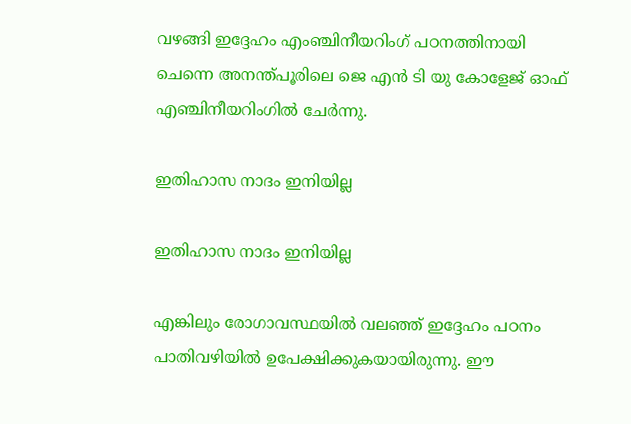വഴങ്ങി ഇദ്ദേഹം എംഞ്ചിനീയറിംഗ് പഠനത്തിനായി ചെന്നെ അനന്ത്പൂരിലെ ജെ എന്‍ ടി യു കോളേജ് ഓഫ് എഞ്ചിനീയറിംഗില്‍ ചേര്‍ന്നു.

ഇതിഹാസ നാദം ഇനിയില്ല

ഇതിഹാസ നാദം ഇനിയില്ല

എങ്കിലും രോഗാവസ്ഥയില്‍ വലഞ്ഞ് ഇദ്ദേഹം പഠനം പാതിവഴിയില്‍ ഉപേക്ഷിക്കുകയായിരുന്നു. ഈ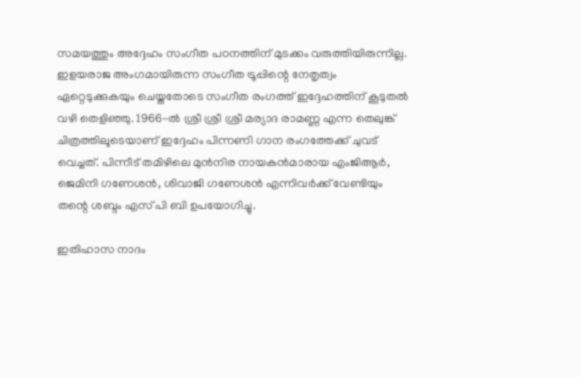സമയത്തും അദ്ദേഹം സംഗീത പഠനത്തിന് മുടക്കം വരുത്തിയിരുന്നില്ല. ഇളയരാജ അംഗമായിരുന്ന സംഗീത ട്രൂപ്പിന്റെ നേതൃത്വം ഏറ്റെടുക്കുകയും ചെയ്തതോടെ സംഗീത രംഗത്ത് ഇദ്ദേഹത്തിന് കൂടുതല്‍ വഴി തെളിഞ്ഞു. 1966-ല്‍ ശ്രീ ശ്രീ ശ്രീ മര്യാദ രാമണ്ണ എന്ന തെലുങ്ക് ചിത്രത്തിലൂടെയാണ് ഇദ്ദേഹം പിന്നണി ഗാന രംഗത്തേക്ക് ചുവട് വെച്ചത്. പിന്നീട് തമിഴിലെ മുന്‍നിര നായകന്‍മാരായ എംജിആര്‍, ജെമിനി ഗണേശന്‍, ശിവാജി ഗണേശന്‍ എന്നിവര്‍ക്ക് വേണ്ടിയും തന്റെ ശബ്ദം എസ് പി ബി ഉപയോഗിച്ചു.

ഇതിഹാസ നാദം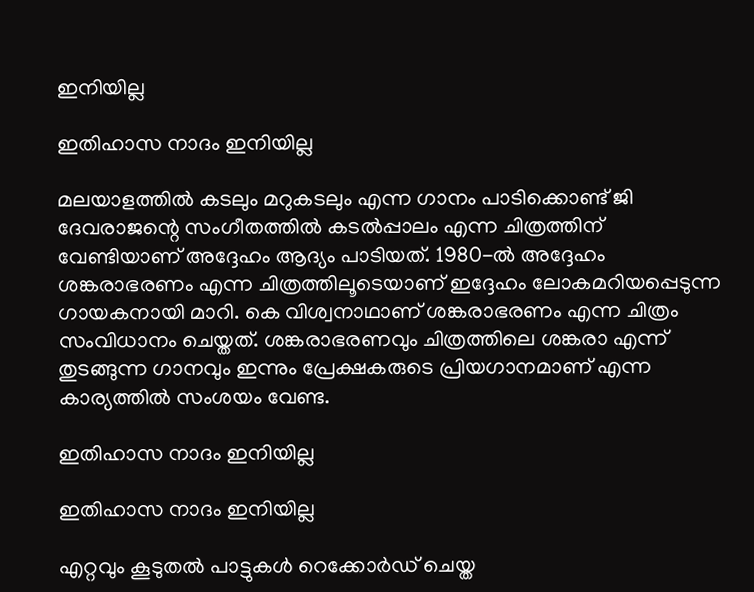ഇനിയില്ല

ഇതിഹാസ നാദം ഇനിയില്ല

മലയാളത്തില്‍ കടലും മറുകടലും എന്ന ഗാനം പാടിക്കൊണ്ട് ജി ദേവരാജന്റെ സംഗീതത്തില്‍ കടല്‍പ്പാലം എന്ന ചിത്രത്തിന് വേണ്ടിയാണ് അദ്ദേഹം ആദ്യം പാടിയത്. 1980-ല്‍ അദ്ദേഹം ശങ്കരാഭരണം എന്ന ചിത്രത്തിലൂടെയാണ് ഇദ്ദേഹം ലോകമറിയപ്പെടുന്ന ഗായകനായി മാറി. കെ വിശ്വനാഥാണ് ശങ്കരാഭരണം എന്ന ചിത്രം സംവിധാനം ചെയ്തത്. ശങ്കരാഭരണവും ചിത്രത്തിലെ ശങ്കരാ എന്ന് തുടങ്ങുന്ന ഗാനവും ഇന്നും പ്രേക്ഷകരുടെ പ്രിയഗാനമാണ് എന്ന കാര്യത്തില്‍ സംശയം വേണ്ട.

ഇതിഹാസ നാദം ഇനിയില്ല

ഇതിഹാസ നാദം ഇനിയില്ല

എറ്റവും കൂടുതല്‍ പാട്ടുകള്‍ റെക്കോര്‍ഡ് ചെയ്ത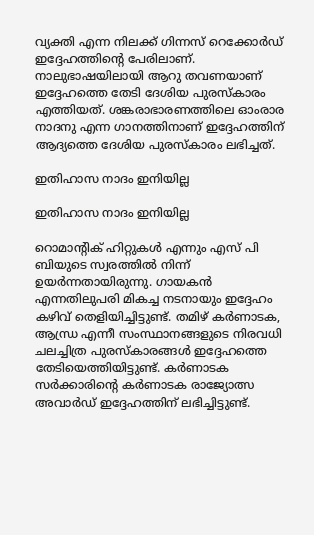വ്യക്തി എന്ന നിലക്ക് ഗിന്നസ് റെക്കോര്‍ഡ് ഇദ്ദേഹത്തിന്റെ പേരിലാണ്. നാലുഭാഷയിലായി ആറു തവണയാണ് ഇദ്ദേഹത്തെ തേടി ദേശിയ പുരസ്‌കാരം എത്തിയത്. ശങ്കരാഭാരണത്തിലെ ഓംരാര നാദനു എന്ന ഗാനത്തിനാണ് ഇദ്ദേഹത്തിന് ആദ്യത്തെ ദേശിയ പുരസ്‌കാരം ലഭിച്ചത്.

ഇതിഹാസ നാദം ഇനിയില്ല

ഇതിഹാസ നാദം ഇനിയില്ല

റൊമാന്റിക് ഹിറ്റുകള്‍ എന്നും എസ് പി ബിയുടെ സ്വരത്തില്‍ നിന്ന് ഉയര്‍ന്നതായിരുന്നു. ഗായകന്‍ എന്നതിലുപരി മികച്ച നടനായും ഇദ്ദേഹം കഴിവ് തെളിയിച്ചിട്ടുണ്ട്. തമിഴ് കര്‍ണാടക, ആന്ധ്ര എന്നീ സംസ്ഥാനങ്ങളുടെ നിരവധി ചലച്ചിത്ര പുരസ്‌കാരങ്ങള്‍ ഇദ്ദേഹത്തെ തേടിയെത്തിയിട്ടുണ്ട്. കര്‍ണാടക സര്‍ക്കാരിന്റെ കര്‍ണാടക രാജ്യോത്സ അവാര്‍ഡ് ഇദ്ദേഹത്തിന് ലഭിച്ചിട്ടുണ്ട്.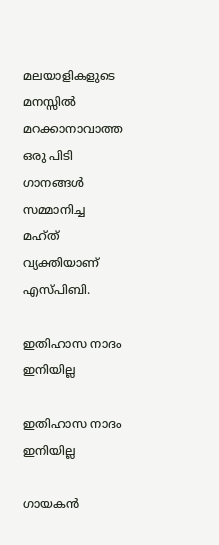മലയാളികളുടെ മനസ്സില്‍ മറക്കാനാവാത്ത ഒരു പിടി ഗാനങ്ങള്‍ സമ്മാനിച്ച മഹ്ത് വ്യക്തിയാണ് എസ്പിബി.

ഇതിഹാസ നാദം ഇനിയില്ല

ഇതിഹാസ നാദം ഇനിയില്ല

ഗായകന്‍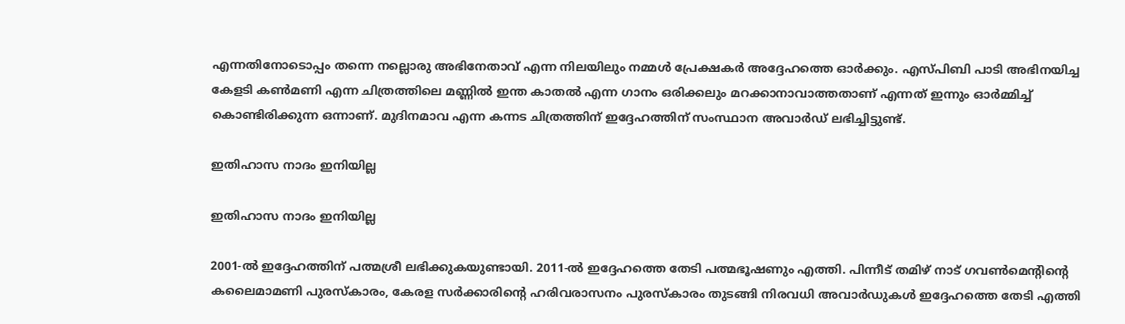എന്നതിനോടൊപ്പം തന്നെ നല്ലൊരു അഭിനേതാവ് എന്ന നിലയിലും നമ്മള്‍ പ്രേക്ഷകര്‍ അദ്ദേഹത്തെ ഓര്‍ക്കും. എസ്പിബി പാടി അഭിനയിച്ച കേളടി കണ്‍മണി എന്ന ചിത്രത്തിലെ മണ്ണില്‍ ഇന്ത കാതല്‍ എന്ന ഗാനം ഒരിക്കലും മറക്കാനാവാത്തതാണ് എന്നത് ഇന്നും ഓര്‍മ്മിച്ച് കൊണ്ടിരിക്കുന്ന ഒന്നാണ്. മുദിനമാവ എന്ന കന്നട ചിത്രത്തിന് ഇദ്ദേഹത്തിന് സംസ്ഥാന അവാര്‍ഡ് ലഭിച്ചിട്ടുണ്ട്.

ഇതിഹാസ നാദം ഇനിയില്ല

ഇതിഹാസ നാദം ഇനിയില്ല

2001-ല്‍ ഇദ്ദേഹത്തിന് പത്മശ്രീ ലഭിക്കുകയുണ്ടായി. 2011-ല്‍ ഇദ്ദേഹത്തെ തേടി പത്മഭൂഷണും എത്തി. പിന്നീട് തമിഴ് നാട് ഗവണ്‍മെന്റിന്റെ കലൈമാമണി പുരസ്‌കാരം, കേരള സര്‍ക്കാരിന്റെ ഹരിവരാസനം പുരസ്‌കാരം തുടങ്ങി നിരവധി അവാര്‍ഡുകള്‍ ഇദ്ദേഹത്തെ തേടി എത്തി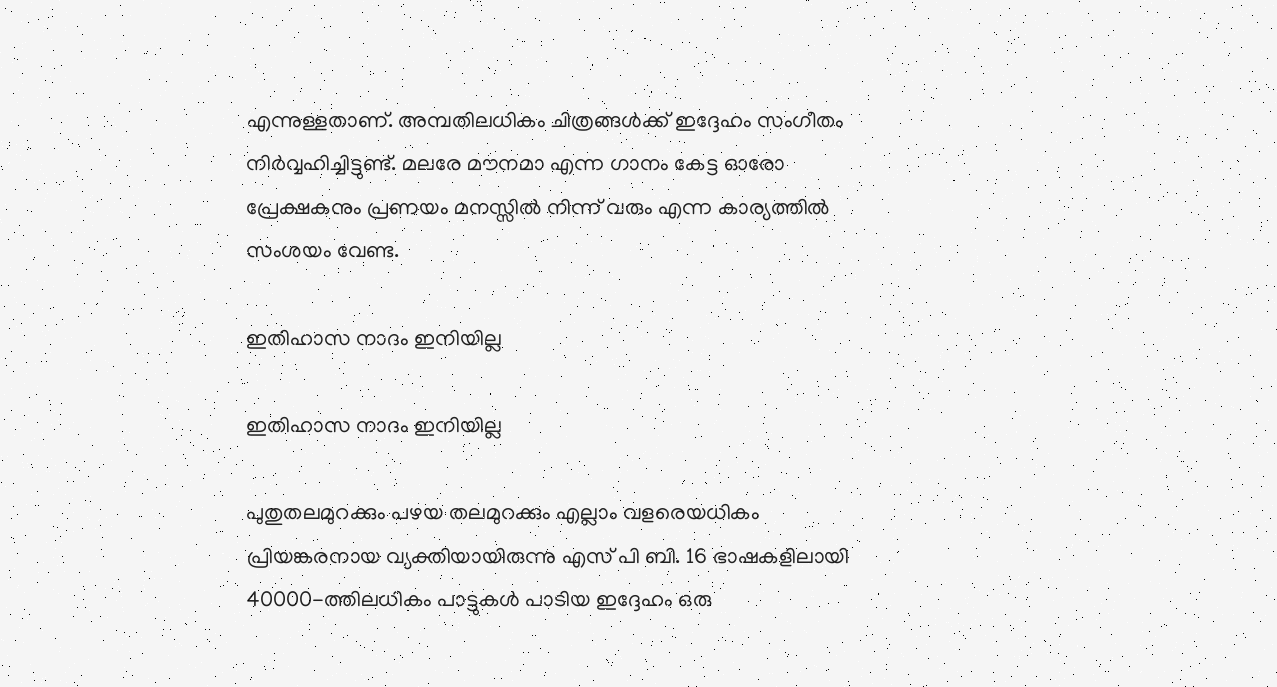എന്നുള്ളതാണ്. അമ്പതിലധികം ചിത്രങ്ങള്‍ക്ക് ഇദ്ദേഹം സംഗീതം നിര്‍വ്വഹിച്ചിട്ടുണ്ട്. മലരേ മൗനമാ എന്ന ഗാനം കേട്ട ഓരോ പ്രേക്ഷകനും പ്രണയം മനസ്സില്‍ നിന്ന് വരും എന്ന കാര്യത്തില്‍ സംശയം വേണ്ട.

ഇതിഹാസ നാദം ഇനിയില്ല

ഇതിഹാസ നാദം ഇനിയില്ല

പുതുതലമുറക്കും പഴയ തലമുറക്കും എല്ലാം വളരെയധികം പ്രിയങ്കരനായ വ്യക്തിയായിരുന്നു എസ് പി ബി. 16 ഭാഷകളിലായി 40000-ത്തിലധികം പാട്ടുകള്‍ പാടിയ ഇദ്ദേഹം ഒരു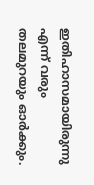ഇതിഹാസമായിരുന്നു എന്ന് വരും തലമുറയും ഓര്‍ക്കും.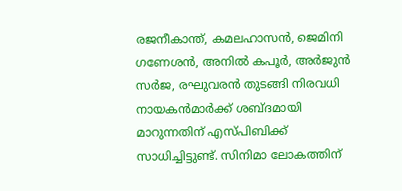രജനീകാന്ത്, കമലഹാസന്‍, ജെമിനി ഗണേശന്‍, അനില്‍ കപൂര്‍, അര്‍ജുന്‍ സര്‍ജ, രഘുവരന്‍ തുടങ്ങി നിരവധി നായകന്‍മാര്‍ക്ക് ശബ്ദമായി മാറുന്നതിന് എസ്പിബിക്ക് സാധിച്ചിട്ടുണ്ട്. സിനിമാ ലോകത്തിന്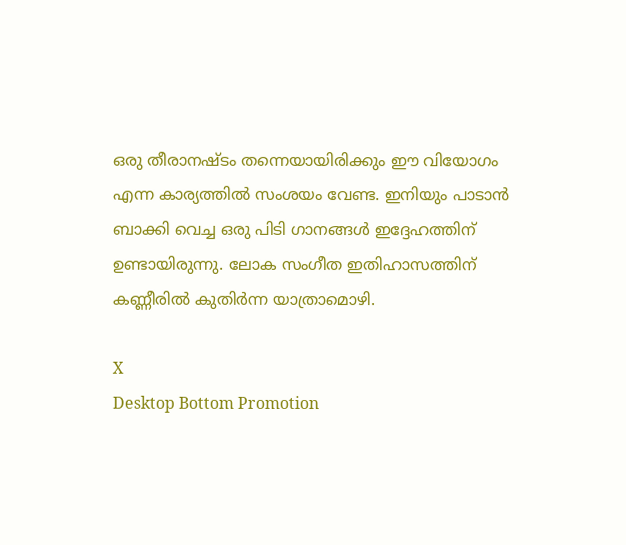ഒരു തീരാനഷ്ടം തന്നെയായിരിക്കും ഈ വിയോഗം എന്ന കാര്യത്തില്‍ സംശയം വേണ്ട. ഇനിയും പാടാന്‍ ബാക്കി വെച്ച ഒരു പിടി ഗാനങ്ങള്‍ ഇദ്ദേഹത്തിന് ഉണ്ടായിരുന്നു. ലോക സംഗീത ഇതിഹാസത്തിന് കണ്ണീരില്‍ കുതിര്‍ന്ന യാത്രാമൊഴി.

X
Desktop Bottom Promotion